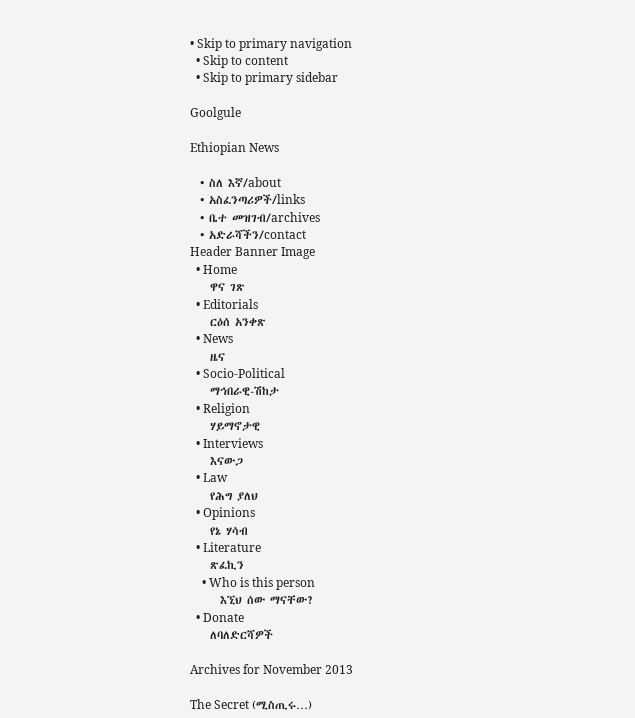• Skip to primary navigation
  • Skip to content
  • Skip to primary sidebar

Goolgule

Ethiopian News

  • ስለ እኛ/about
  • አስፈንጣሪዎች/links
  • ቤተ መዝገብ/archives
  • አድራሻችን/contact
Header Banner Image
  • Home
    ዋና ገጽ
  • Editorials
    ርዕሰ አንቀጽ
  • News
    ዜና
  • Socio-Political
    ማኅበራዊ-ሽከታ
  • Religion
    ሃይማኖታዊ
  • Interviews
    እናውጋ
  • Law
    የሕግ ያለህ
  • Opinions
    የኔ ሃሳብ
  • Literature
    ጽፈኪን
    • Who is this person
      እኚህ ሰው ማናቸው?
  • Donate
    ለባለድርሻዎች

Archives for November 2013

The Secret (ሚስጢሩ…)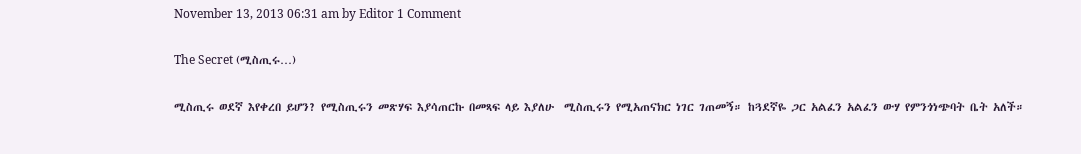November 13, 2013 06:31 am by Editor 1 Comment

The Secret (ሚስጢሩ…)

ሚስጢሩ ወደኛ እየቀረበ ይሆን? የሚስጢሩን መጽሃፍ እያሳጠርኩ በመጻፍ ላይ እያለሁ  ሚስጢሩን የሚአጠናክር ነገር ገጠመኝ። ከጓደኛዬ ጋር አልፈን አልፈን ውሃ የምንጎነጭባት ቤት አለች።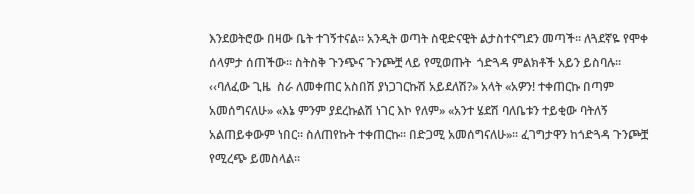እንደወትሮው በዛው ቤት ተገኝተናል። አንዲት ወጣት ስዊድናዊት ልታስተናግደን መጣች። ለጓደኛዬ የሞቀ ሰላምታ ሰጠችው። ስትስቅ ጉንጭና ጉንጮቿ ላይ የሚወጡት  ጎድጓዳ ምልክቶች አይን ይስባሉ። ‹‹ባለፈው ጊዜ  ስራ ለመቀጠር አስበሽ ያነጋገርኩሽ አይደለሽ?» አላት «አዎን! ተቀጠርኩ በጣም አመሰግናለሁ» «እኔ ምንም ያደረኩልሽ ነገር እኮ የለም» «አንተ ሄደሽ ባለቤቱን ተይቂው ባትለኝ አልጠይቀውም ነበር። ስለጠየኩት ተቀጠርኩ። በድጋሚ አመሰግናለሁ»። ፈገግታዋን ከጎድጓዳ ጉንጮቿ የሚረጭ ይመስላል።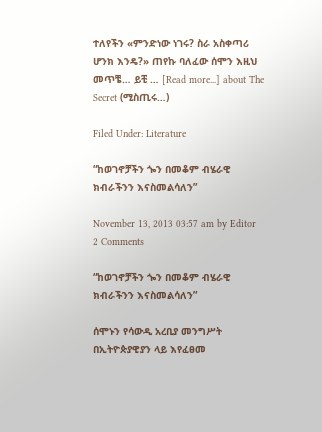ተለየችን «ምንድነው ነገሩ? ስራ አስቀጣሪ ሆንክ እንዴ?» ጠየኩ ባለፈው ሰሞን እዚህ መጥቼ… ይቺ … [Read more...] about The Secret (ሚስጢሩ…)

Filed Under: Literature

“ከወገኖቻችን ጐን በመቆም ብሄራዊ ክብራችንን እናስመልሳለን”

November 13, 2013 03:57 am by Editor 2 Comments

“ከወገኖቻችን ጐን በመቆም ብሄራዊ ክብራችንን እናስመልሳለን”

ሰሞኑን የሳውዲ አረቢያ መንግሥት በኢትዮጵያዊያን ላይ እየፈፀመ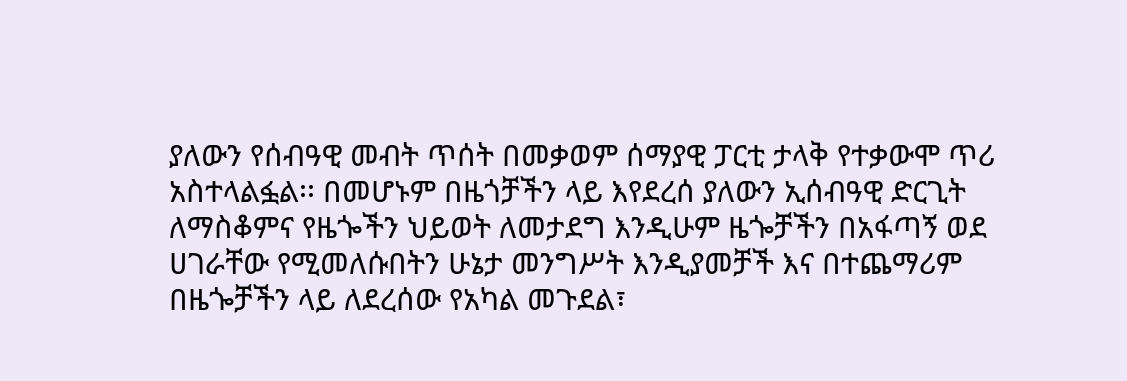ያለውን የሰብዓዊ መብት ጥሰት በመቃወም ሰማያዊ ፓርቲ ታላቅ የተቃውሞ ጥሪ አስተላልፏል፡፡ በመሆኑም በዜጎቻችን ላይ እየደረሰ ያለውን ኢሰብዓዊ ድርጊት ለማስቆምና የዜጐችን ህይወት ለመታደግ እንዲሁም ዜጐቻችን በአፋጣኝ ወደ ሀገራቸው የሚመለሱበትን ሁኔታ መንግሥት እንዲያመቻች እና በተጨማሪም በዜጐቻችን ላይ ለደረሰው የአካል መጉደል፣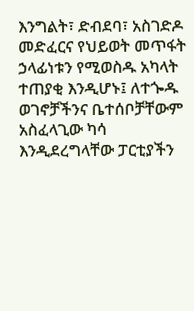እንግልት፣ ድብደባ፣ አስገድዶ መድፈርና የህይወት መጥፋት ኃላፊነቱን የሚወስዱ አካላት ተጠያቂ እንዲሆኑ፤ ለተጐዱ ወገኖቻችንና ቤተሰቦቻቸውም አስፈላጊው ካሳ እንዲደረግላቸው ፓርቲያችን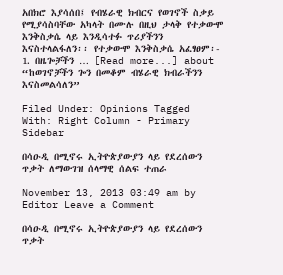አበክሮ እያሳሰበ፤ የብሄራዊ ክብርና የወገኖች ስቃይ የሚያሳስባቸው አካላት በሙሉ በዚህ ታላቅ የተቃውሞ እንቅስቃሴ ላይ እንዲሳተፉ ጥሪያችንን እናስተላልፋለን፡፡ የተቃውሞ እንቅስቃሴ አፈፃፀም፡- 1. በዜጐቻችን … [Read more...] about “ከወገኖቻችን ጐን በመቆም ብሄራዊ ክብራችንን እናስመልሳለን”

Filed Under: Opinions Tagged With: Right Column - Primary Sidebar

በሳዑዲ በሚኖሩ ኢትዮጵያውያን ላይ የደረሰውን ጥቃት ለማውገዝ ሰላማዊ ሰልፍ ተጠራ

November 13, 2013 03:49 am by Editor Leave a Comment

በሳዑዲ በሚኖሩ ኢትዮጵያውያን ላይ የደረሰውን ጥቃት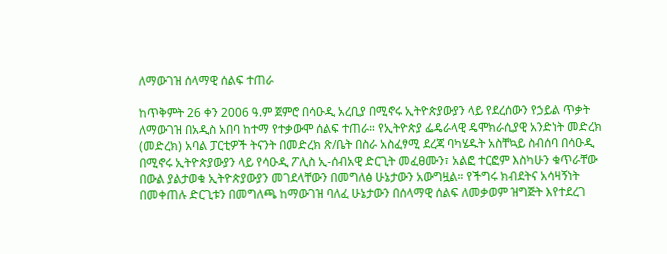ለማውገዝ ሰላማዊ ሰልፍ ተጠራ

ከጥቅምት 26 ቀን 2006 ዓ.ም ጀምሮ በሳዑዲ አረቢያ በሚኖሩ ኢትዮጵያውያን ላይ የደረሰውን የኃይል ጥቃት ለማውገዝ በአዲስ አበባ ከተማ የተቃውሞ ሰልፍ ተጠራ። የኢትዮጵያ ፌዴራላዊ ዴሞክራሲያዊ አንድነት መድረክ (መድረክ) አባል ፓርቲዎች ትናንት በመድረክ ጽ/ቤት በስራ አስፈፃሚ ደረጃ ባካሄዱት አስቸኳይ ስብሰባ በሳዑዲ በሚኖሩ ኢትዮጵያውያን ላይ የሳዑዲ ፖሊስ ኢ-ሰብአዊ ድርጊት መፈፀሙን፣ አልፎ ተርፎም እስካሁን ቁጥራቸው በውል ያልታወቁ ኢትዮጵያውያን መገደላቸውን በመግለፅ ሁኔታውን አውግዟል። የችግሩ ክብደትና አሳዛኝነት በመቀጠሉ ድርጊቱን በመግለጫ ከማውገዝ ባለፈ ሁኔታውን በሰላማዊ ሰልፍ ለመቃወም ዝግጅት እየተደረገ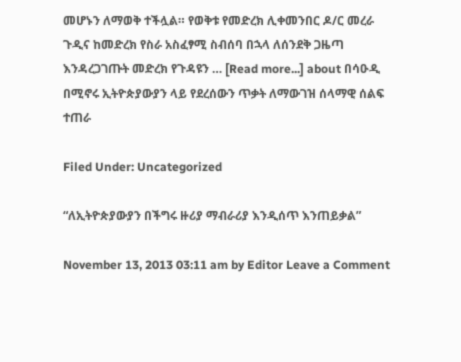መሆኑን ለማወቅ ተችሏል። የወቅቱ የመድረክ ሊቀመንበር ዶ/ር መረራ ጉዲና ከመድረክ የስራ አስፈፃሚ ስብሰባ በኋላ ለሰንደቅ ጋዜጣ እንዳረጋገጡት መድረክ የጉዳዩን … [Read more...] about በሳዑዲ በሚኖሩ ኢትዮጵያውያን ላይ የደረሰውን ጥቃት ለማውገዝ ሰላማዊ ሰልፍ ተጠራ

Filed Under: Uncategorized

“ለኢትዮጵያውያን በችግሩ ዙሪያ ማብራሪያ እንዲሰጥ እንጠይቃል”

November 13, 2013 03:11 am by Editor Leave a Comment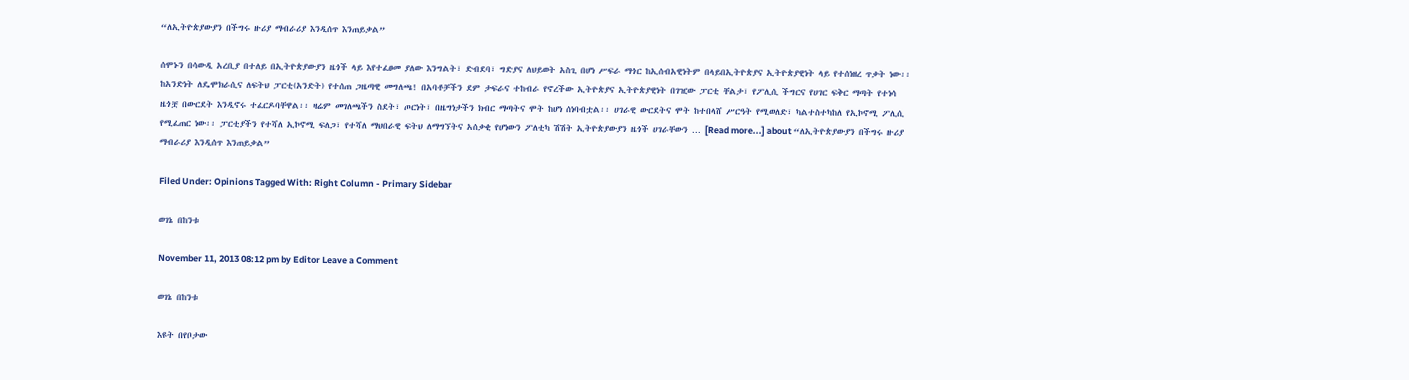“ለኢትዮጵያውያን በችግሩ ዙሪያ ማብራሪያ እንዲሰጥ እንጠይቃል”

ሰሞኑን በሳውዲ አረቢያ በተለይ በኢትዮጵያውያን ዜጎች ላይ እየተፈፀመ ያለው እንግልት፣ ድብደባ፣ ግድያና ለህይወት አስጊ በሆነ ሥፍራ ማጎር ከኢሰብአዊነትም በላይበኢትዮጵያና ኢትዮጵያዊነት ላይ የተሰነዘረ ጥቃት ነው፡፡ ከአንድነት ለዴሞክራሲና ለፍትህ ፓርቲ(አንድት) የተሰጠ ጋዜጣዊ መግለጫ! በአባቶቻችን ደም ታፍራና ተከብራ የኖረችው ኢትዮጵያና ኢትዮጵያዊነት በገዢው ፓርቲ ቸልታ፣ የፖሊሲ ችግርና የሀገር ፍቅር ማጣት የተነሳ ዜጎቿ በውርደት እንዲኖሩ ተፈርዶባቸዋል፡፡ ዛሬም መገለጫችን ስደት፣ ጦርነት፣ በዜግነታችን ክብር ማጣትና ሞት ከሆነ ሰነባብቷል፡፡ ሀገራዊ ውርደትና ሞት ከተበላሸ ሥርዓት የሚወለድ፣ ካልተስተካከለ የኢኮኖሚ ፖሊሲ የሚፈጠር ነው፡፡ ፓርቲያችን የተሻለ ኢኮኖሚ ፍለጋ፣ የተሻለ ማህበራዊ ፍትህ ለማግኘትና አሰቃቂ የሆነውን ፖለቲካ ሽሽት ኢትዮጵያውያን ዜጎች ሀገራቸውን … [Read more...] about “ለኢትዮጵያውያን በችግሩ ዙሪያ ማብራሪያ እንዲሰጥ እንጠይቃል”

Filed Under: Opinions Tagged With: Right Column - Primary Sidebar

ወገኔ በከንቱ

November 11, 2013 08:12 pm by Editor Leave a Comment

ወገኔ በከንቱ

እዩት በየቦታው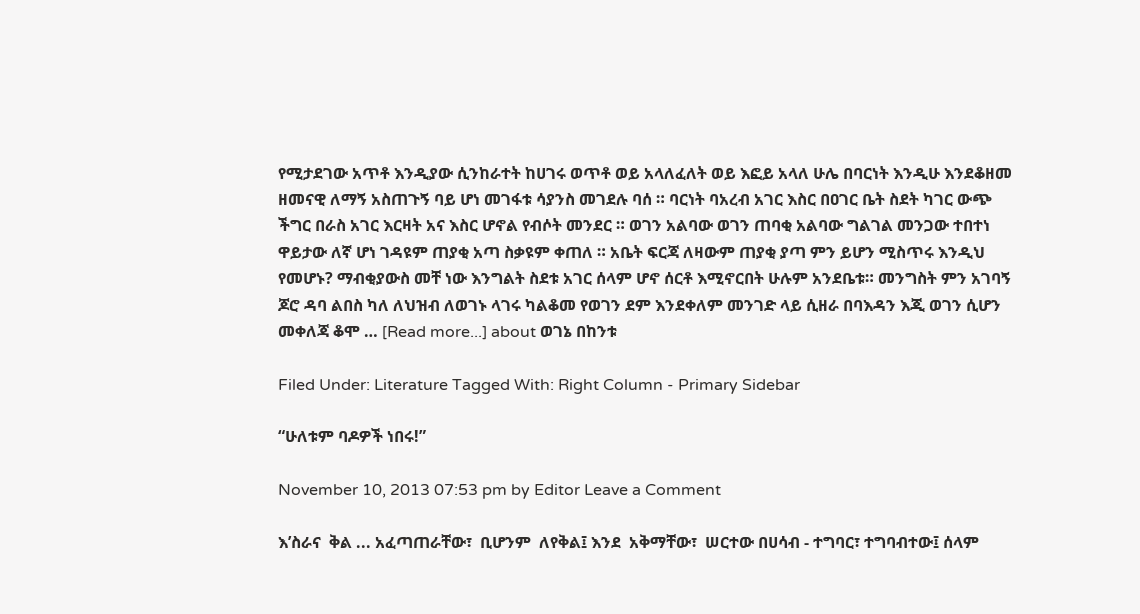የሚታደገው አጥቶ እንዲያው ሲንከራተት ከሀገሩ ወጥቶ ወይ አላለፈለት ወይ እፎይ አላለ ሁሌ በባርነት እንዲሁ እንደቆዘመ ዘመናዊ ለማኝ አስጠጉኝ ባይ ሆነ መገፋቱ ሳያንስ መገደሉ ባሰ ። ባርነት ባአረብ አገር እስር በዐገር ቤት ስደት ካገር ውጭ ችግር በራስ አገር እርዛት አና እስር ሆኖል የብሶት መንደር ። ወገን አልባው ወገን ጠባቂ አልባው ግልገል መንጋው ተበተነ ዋይታው ለኛ ሆነ ገዳዩም ጠያቂ አጣ ስቃዩም ቀጠለ ። አቤት ፍርጃ ለዛውም ጠያቂ ያጣ ምን ይሆን ሚስጥሩ እንዲህ የመሆኑ? ማብቂያውስ መቸ ነው እንግልት ስደቱ አገር ሰላም ሆኖ ሰርቶ እሚኖርበት ሁሉም አንደቤቱ። መንግስት ምን አገባኝ ጆሮ ዳባ ልበስ ካለ ለህዝብ ለወገኑ ላገሩ ካልቆመ የወገን ደም እንደቀለም መንገድ ላይ ሲዘራ በባእዳን እጂ ወገን ሲሆን መቀለጃ ቆሞ … [Read more...] about ወገኔ በከንቱ

Filed Under: Literature Tagged With: Right Column - Primary Sidebar

“ሁለቱም ባዶዎች ነበሩ!”

November 10, 2013 07:53 pm by Editor Leave a Comment

እ’ስራና  ቅል ... አፈጣጠራቸው፣  ቢሆንም  ለየቅል፤ እንደ  አቅማቸው፣  ሠርተው በሀሳብ - ተግባር፣ ተግባብተው፤ ሰላም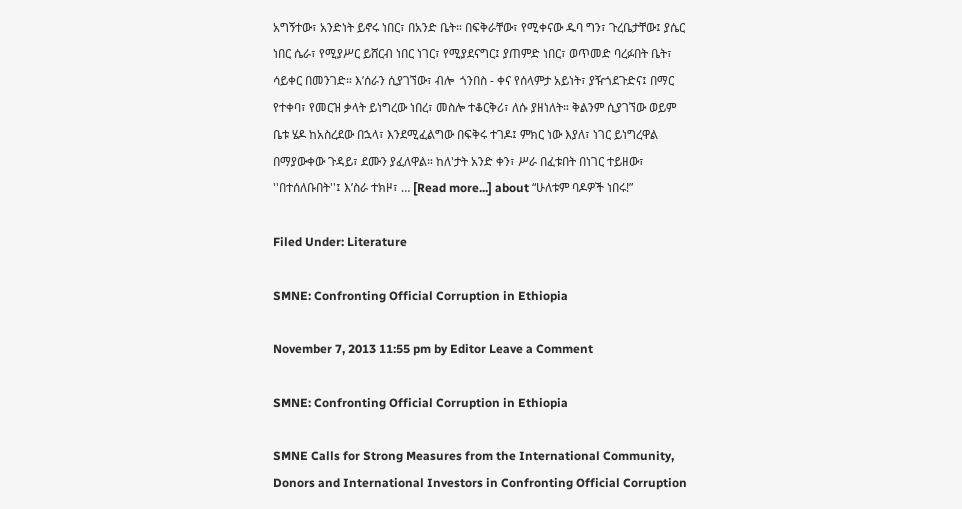አግኝተው፣ አንድነት ይኖሩ ነበር፣ በአንድ ቤት። በፍቅራቸው፣ የሚቀናው ዱባ ግን፣ ጉረቤታቸው፤ ያሴር ነበር ሴራ፣ የሚያሥር ይሸርብ ነበር ነገር፣ የሚያደናግር፤ ያጠምድ ነበር፣ ወጥመድ ባረፉበት ቤት፣ ሳይቀር በመንገድ። እ’ሰራን ሲያገኘው፣ ብሎ  ጎንበስ - ቀና የሰላምታ አይነት፣ ያዥጎደጉድና፤ በማር የተቀባ፣ የመርዝ ቃላት ይነግረው ነበረ፣ መስሎ ተቆርቅሪ፣ ለሱ ያዘነለት። ቅልንም ሲያገኘው ወይም ቤቱ ሄዶ ከአስረደው በኋላ፣ እንደሚፈልግው በፍቅሩ ተገዶ፤ ምክር ነው እያለ፣ ነገር ይነግረዋል በማያውቀው ጉዳይ፣ ደሙን ያፈለዋል። ከለ'ታት አንድ ቀን፣ ሥራ በፈቱበት በነገር ተይዘው፣ ''በተሰለቡበት''፤ እ’ስራ ተክዞ፣ … [Read more...] about “ሁለቱም ባዶዎች ነበሩ!”

Filed Under: Literature

SMNE: Confronting Official Corruption in Ethiopia

November 7, 2013 11:55 pm by Editor Leave a Comment

SMNE: Confronting Official Corruption in Ethiopia

SMNE Calls for Strong Measures from the International Community, Donors and International Investors in Confronting Official Corruption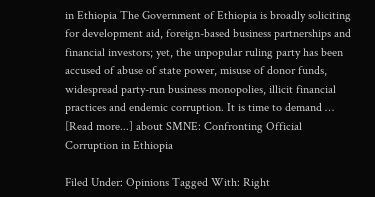in Ethiopia The Government of Ethiopia is broadly soliciting for development aid, foreign-based business partnerships and financial investors; yet, the unpopular ruling party has been accused of abuse of state power, misuse of donor funds, widespread party-run business monopolies, illicit financial practices and endemic corruption. It is time to demand … [Read more...] about SMNE: Confronting Official Corruption in Ethiopia

Filed Under: Opinions Tagged With: Right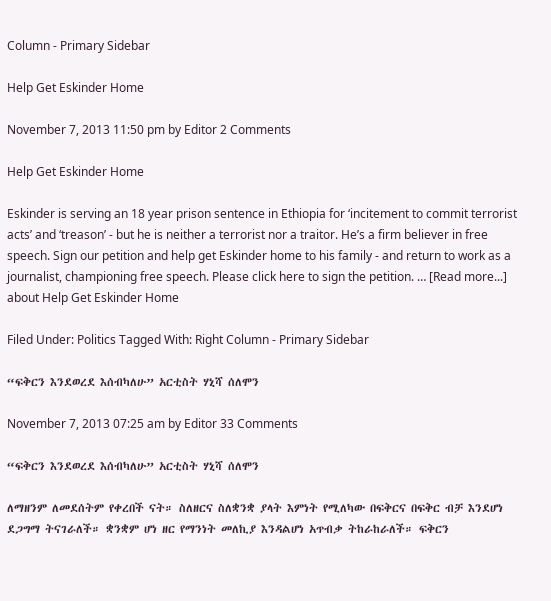Column - Primary Sidebar

Help Get Eskinder Home

November 7, 2013 11:50 pm by Editor 2 Comments

Help Get Eskinder Home

Eskinder is serving an 18 year prison sentence in Ethiopia for ‘incitement to commit terrorist acts’ and ‘treason’ - but he is neither a terrorist nor a traitor. He’s a firm believer in free speech. Sign our petition and help get Eskinder home to his family - and return to work as a journalist, championing free speech. Please click here to sign the petition. … [Read more...] about Help Get Eskinder Home

Filed Under: Politics Tagged With: Right Column - Primary Sidebar

“ፍቅርን እንደወረደ እሰብካለሁ” አርቲስት ሃኒሻ ሰለሞን

November 7, 2013 07:25 am by Editor 33 Comments

“ፍቅርን እንደወረደ እሰብካለሁ” አርቲስት ሃኒሻ ሰለሞን

ለማዘንም ለመደሰትም የቀረበች ናት። ስለዘርና ስለቋንቋ ያላት እምነት የሚለካው በፍቅርና በፍቅር ብቻ እንደሆነ ደጋግማ ትናገራለች። ቋንቋም ሆነ ዘር የማንነት መለኪያ እንዳልሆነ አጥብቃ ትከራከራለች። ፍቅርን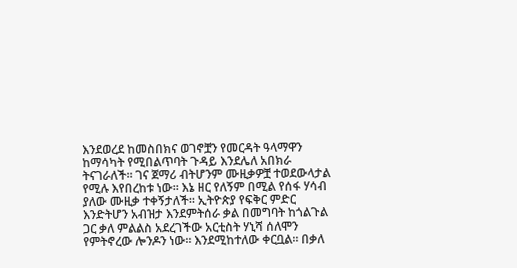እንደወረደ ከመስበክና ወገኖቿን የመርዳት ዓላማዋን ከማሳካት የሚበልጥባት ጉዳይ እንደሌለ አበክራ ትናገራለች። ገና ጀማሪ ብትሆንም ሙዚቃዎቿ ተወደውላታል የሚሉ እየበረከቱ ነው። እኔ ዘር የለኝም በሚል የሰፋ ሃሳብ ያለው ሙዚቃ ተቀኝታለች። ኢትዮጵያ የፍቅር ምድር እንድትሆን አብዝታ እንደምትሰራ ቃል በመግባት ከጎልጉል ጋር ቃለ ምልልስ አደረገችው አርቲስት ሃኒሻ ሰለሞን የምትኖረው ሎንዶን ነው። እንደሚከተለው ቀርቧል። በቃለ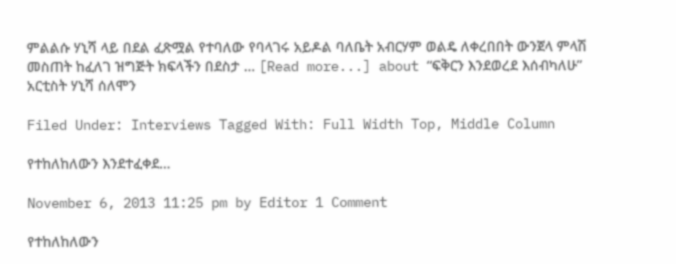ምልልሱ ሃኒሻ ላይ በደል ፈጽሟል የተባለው የባላገሩ አይዶል ባለቤት አብርሃም ወልዴ ለቀረበበት ውንጀላ ምላሽ መስጠት ከፈለገ ዝግጅት ክፍላችን በደስታ … [Read more...] about “ፍቅርን እንደወረደ እሰብካለሁ” አርቲስት ሃኒሻ ሰለሞን

Filed Under: Interviews Tagged With: Full Width Top, Middle Column

የተከለከለውን እንደተፈቀደ…

November 6, 2013 11:25 pm by Editor 1 Comment

የተከለከለውን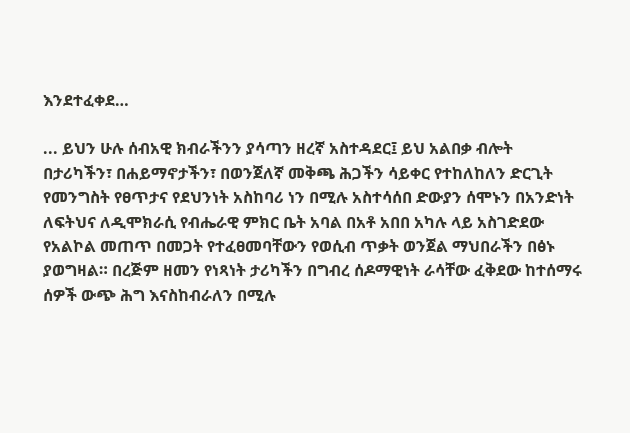እንደተፈቀደ…

... ይህን ሁሉ ሰብአዊ ክብራችንን ያሳጣን ዘረኛ አስተዳደር፤ ይህ አልበቃ ብሎት በታሪካችን፣ በሐይማኖታችን፣ በወንጀለኛ መቅጫ ሕጋችን ሳይቀር የተከለከለን ድርጊት የመንግስት የፀጥታና የደህንነት አስከባሪ ነን በሚሉ አስተሳሰበ ድውያን ሰሞኑን በአንድነት ለፍትህና ለዲሞክራሲ የብሔራዊ ምክር ቤት አባል በአቶ አበበ አካሉ ላይ አስገድደው የአልኮል መጠጥ በመጋት የተፈፀመባቸውን የወሲብ ጥቃት ወንጀል ማህበራችን በፅኑ ያወግዛል። በረጅም ዘመን የነጻነት ታሪካችን በግብረ ሰዶማዊነት ራሳቸው ፈቅደው ከተሰማሩ ሰዎች ውጭ ሕግ እናስከብራለን በሚሉ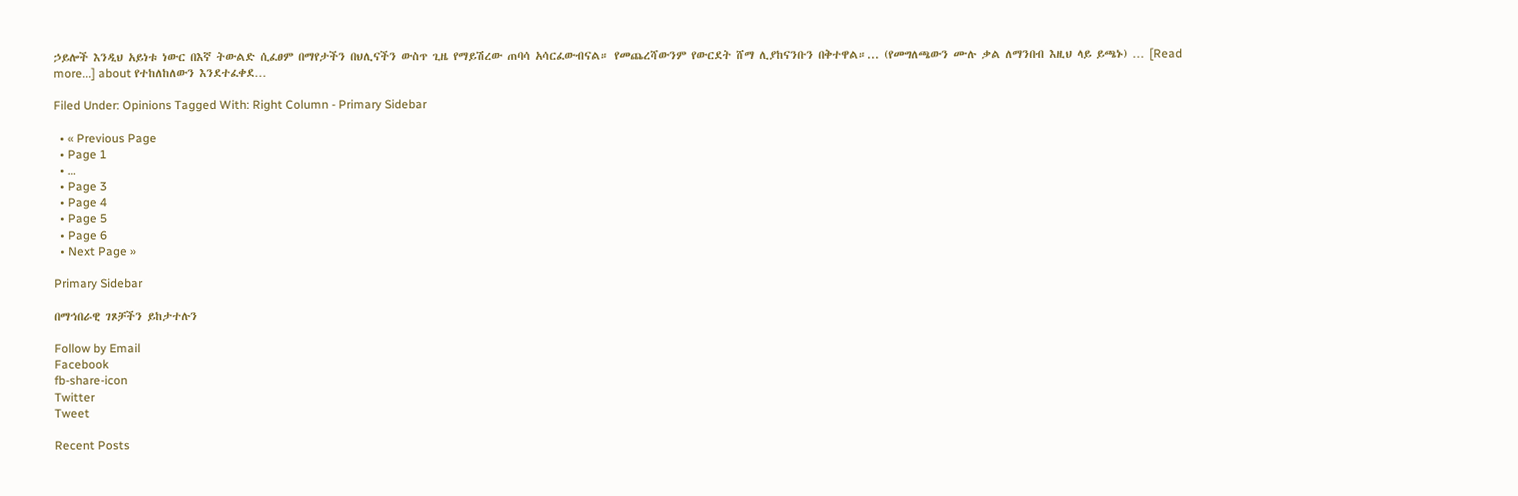ኃይሎች እንዲህ አይነቱ ነውር በእኛ ትውልድ ሲፈፀም በማየታችን በህሊናችን ውስጥ ጊዜ የማይሽረው ጠባሳ አሳርፈውብናል። የመጨረሻውንም የውርደት ሸማ ሊያከናንቡን በቅተዋል።... (የመግለጫውን ሙሉ ቃል ለማንበብ እዚህ ላይ ይጫኑ) … [Read more...] about የተከለከለውን እንደተፈቀደ…

Filed Under: Opinions Tagged With: Right Column - Primary Sidebar

  • « Previous Page
  • Page 1
  • …
  • Page 3
  • Page 4
  • Page 5
  • Page 6
  • Next Page »

Primary Sidebar

በማኅበራዊ ገጾቻችን ይከታተሉን

Follow by Email
Facebook
fb-share-icon
Twitter
Tweet

Recent Posts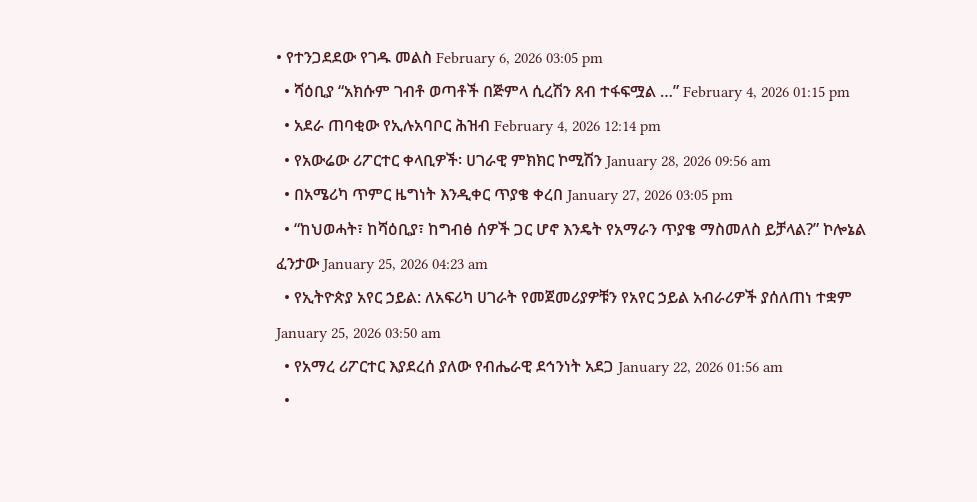• የተንጋደደው የገዱ መልስ February 6, 2026 03:05 pm
  • ሻዕቢያ “አክሱም ገብቶ ወጣቶች በጅምላ ሲረሽን ጸብ ተፋፍሟል …” February 4, 2026 01:15 pm
  • አደራ ጠባቂው የኢሉአባቦር ሕዝብ February 4, 2026 12:14 pm
  • የአውሬው ሪፖርተር ቀላቢዎች፡ ሀገራዊ ምክክር ኮሚሽን January 28, 2026 09:56 am
  • በአሜሪካ ጥምር ዜግነት እንዲቀር ጥያቄ ቀረበ January 27, 2026 03:05 pm
  • “ከህወሓት፣ ከሻዕቢያ፣ ከግብፅ ሰዎች ጋር ሆኖ እንዴት የአማራን ጥያቄ ማስመለስ ይቻላል?” ኮሎኔል ፈንታው January 25, 2026 04:23 am
  • የኢትዮጵያ አየር ኃይል: ለአፍሪካ ሀገራት የመጀመሪያዎቹን የአየር ኃይል አብራሪዎች ያሰለጠነ ተቋም January 25, 2026 03:50 am
  • የአማረ ሪፖርተር እያደረሰ ያለው የብሔራዊ ደኅንነት አደጋ January 22, 2026 01:56 am
  •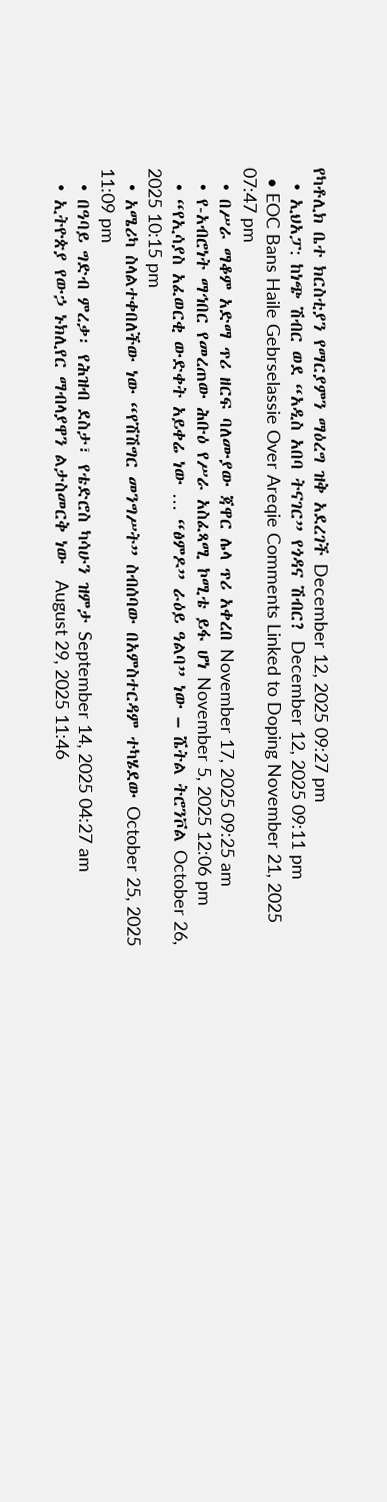የካቶሊክ ቤተ ክርስቲያን የማርያምን ማዕረግ ዝቅ አደረገች December 12, 2025 09:27 pm
  • ኢህአፓ: ከነጭ ሽብር ወደ “አዲስ አበባ ትናገር” የጎዳና ሽብር? December 12, 2025 09:11 pm
  • EOC Bans Haile Gebrselassie Over Areqie Comments Linked to Doping November 21, 2025 07:47 pm
  • በሥራ ማቆም አድማ ጥሪ ዘርፍ ባለሙያው ጃዋር ሌላ ጥሪ አቀረበ November 17, 2025 09:25 am
  • የ-አብሮነት ማኅበር የመረጠው ሕቡዕ የሥራ አስፈጻሚ ኮሚቴ ይፋ ሆነ November 5, 2025 12:06 pm
  • “የኢሳያስ አፈወርቂ ውድቀት አይቀሬ ነው … “ፅምዶ” ራዕይ ዓልባ” ነው – ሼትል ትሮንቮል October 26, 2025 10:15 pm
  • አሜሪካ ስላልተቀበለችው ነው “የሽሽግር መንግሥት” ስብሰባው በአምስተርዳም ተካሄደው October 25, 2025 11:09 pm
  • በዓባይ ግድብ ምረቃ፡ የሕዝብ ደስታ፣ የቴድሮስ ካሳሁን ዝምታ September 14, 2025 04:27 am
  • ኢትዮጵያ የውኃ ኑክሊየር ማብላያዋን ልታስመርቅ ነው  August 29, 2025 11:46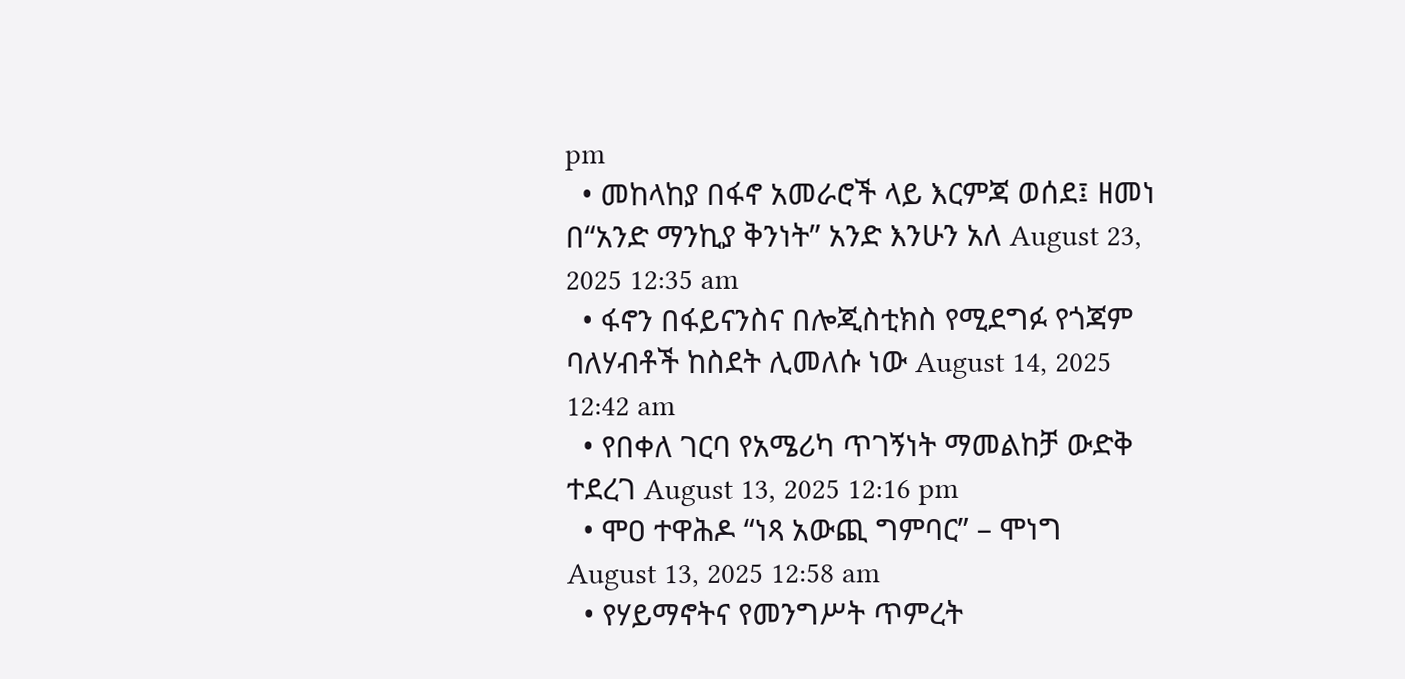pm
  • መከላከያ በፋኖ አመራሮች ላይ እርምጃ ወሰደ፤ ዘመነ በ“አንድ ማንኪያ ቅንነት” አንድ እንሁን አለ August 23, 2025 12:35 am
  • ፋኖን በፋይናንስና በሎጂስቲክስ የሚደግፉ የጎጃም ባለሃብቶች ከስደት ሊመለሱ ነው August 14, 2025 12:42 am
  • የበቀለ ገርባ የአሜሪካ ጥገኝነት ማመልከቻ ውድቅ ተደረገ August 13, 2025 12:16 pm
  • ሞዐ ተዋሕዶ “ነጻ አውጪ ግምባር” – ሞነግ August 13, 2025 12:58 am
  • የሃይማኖትና የመንግሥት ጥምረት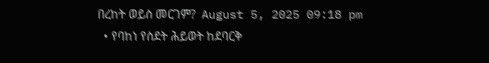በረከት ወይስ መርገም?  August 5, 2025 09:18 pm
  • የባከነ የስደት ሕይወት ከደባርቅ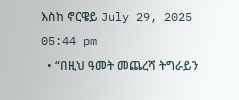እስከ ኖርዌይ July 29, 2025 05:44 pm
  • “በዚህ ዓመት መጨረሻ ትግራይን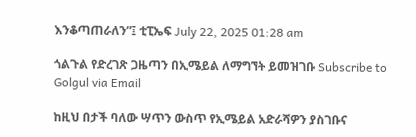እንቆጣጠራለን”፤ ቲፒኤፍ July 22, 2025 01:28 am

ጎልጉል የድረገጽ ጋዜጣን በኢሜይል ለማግኘት ይመዝገቡ Subscribe to Golgul via Email

ከዚህ በታች ባለው ሣጥን ውስጥ የኢሜይል አድራሻዎን ያስገቡና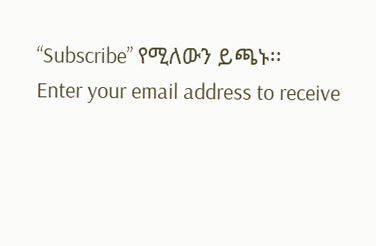“Subscribe” የሚለውን ይጫኑ፡፡
Enter your email address to receive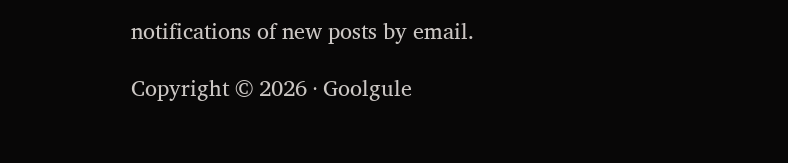notifications of new posts by email.

Copyright © 2026 · Goolgule